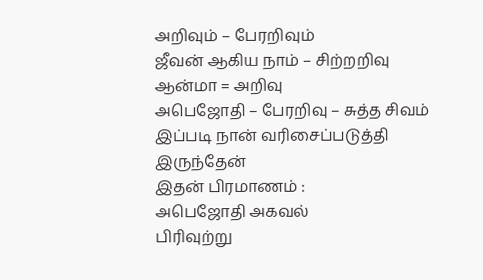அறிவும் – பேரறிவும்
ஜீவன் ஆகிய நாம் – சிற்றறிவு
ஆன்மா = அறிவு
அபெஜோதி – பேரறிவு – சுத்த சிவம்
இப்படி நான் வரிசைப்படுத்தி இருந்தேன்
இதன் பிரமாணம் :
அபெஜோதி அகவல்
பிரிவுற்று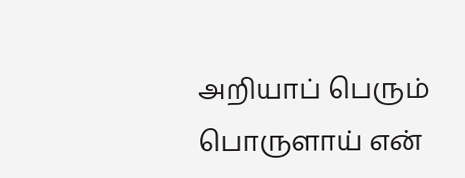அறியாப் பெரும் பொருளாய் என்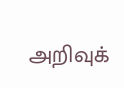அறிவுக்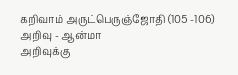கறிவாம் அருட்பெருஞ்ஜோதி (105 -106)
அறிவு - ஆன்மா
அறிவுக்கு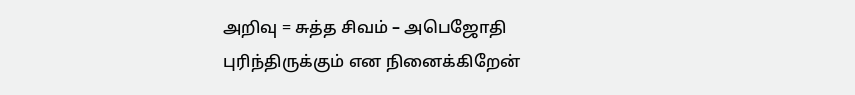அறிவு = சுத்த சிவம் – அபெஜோதி
புரிந்திருக்கும் என நினைக்கிறேன்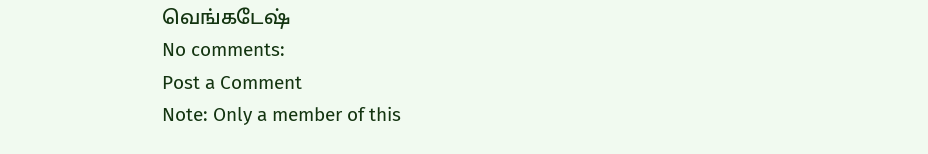வெங்கடேஷ்
No comments:
Post a Comment
Note: Only a member of this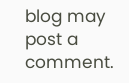blog may post a comment.